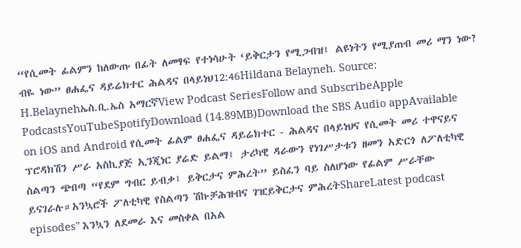“የሲመት ፊልምን ከለውጡ በፊት ለመፃፍ የተነሳሁት ‘ይቅርታን የሚጋብዝ፤ ልዩነትን የሚያጠብ መሪ ማን ነው? ብዬ ነው” ፀሐፌና ዳይሬክተር ሕልዳና በላይነህ12:46Hildana Belayneh. Source: H.Belaynehኤስ.ቢ.ኤስ አማርኛView Podcast SeriesFollow and SubscribeApple PodcastsYouTubeSpotifyDownload (14.89MB)Download the SBS Audio appAvailable on iOS and Android የሲመት ፊልም ፀሐፌና ዳይሬክተር - ሕልዳና በላይነህና የሲመት መሪ ተዋናይና ፕሮዳክሽን ሥራ አስኪያጅ ኢንጂነር ያሬድ ይልማ፤ ታሪካዊ ዳራውን የነገሥታቱን ዘመን አድርጎ ለፖለቲካዊ ስልጣን ጭበጣ “የደም ግብር ይብቃ፤ ይቅርታና ምሕረት” ይስፈን ባይ ስለሆነው የፊልም ሥራቸው ይናገራሉ።አንኳሮች ፖለቲካዊ የስልጣን ሽኩቻሕዝብና ገዢይቅርታና ምሕረትShareLatest podcast episodes" እንኳን ለደመራ እና መስቀል በአል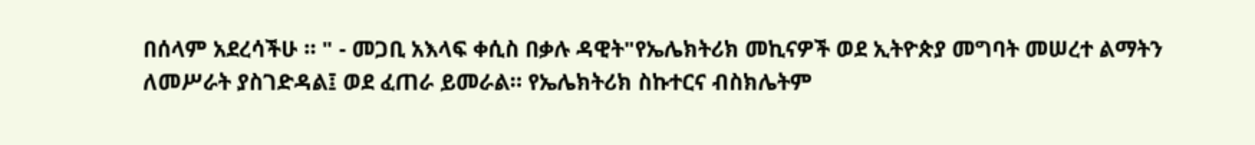በሰላም አደረሳችሁ ። " - መጋቢ አእላፍ ቀሲስ በቃሉ ዳዊት"የኤሌክትሪክ መኪናዎች ወደ ኢትዮጵያ መግባት መሠረተ ልማትን ለመሥራት ያስገድዳል፤ ወደ ፈጠራ ይመራል። የኤሌክትሪክ ስኩተርና ብስክሌትም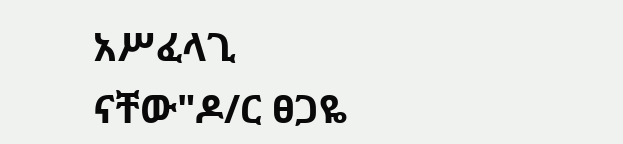አሥፈላጊ ናቸው"ዶ/ር ፀጋዬ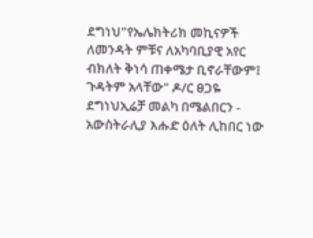ደግነህ"የኤሌክትሪክ መኪናዎች ለመንዳት ምቹና ለአካባቢያዊ አየር ብክለት ቅነሳ ጠቀሜታ ቢኖራቸውም፤ ጉዳትም አላቸው" ዶ/ር ፀጋዬ ደግነህኢሬቻ መልካ በሜልበርን - አውስትራሊያ እሑድ ዕለት ሊከበር ነው